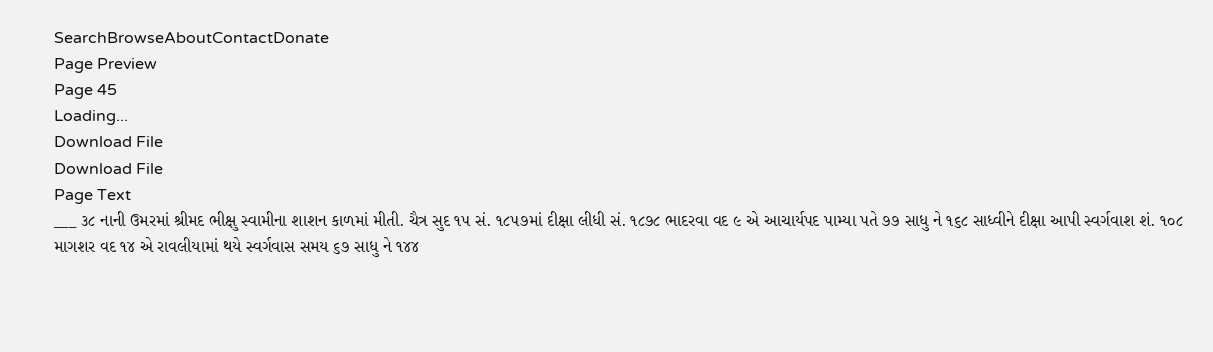SearchBrowseAboutContactDonate
Page Preview
Page 45
Loading...
Download File
Download File
Page Text
___ ૩૮ નાની ઉમરમાં શ્રીમદ ભીક્ષુ સ્વામીના શાશન કાળમાં મીતી. ચૈત્ર સુદ ૧૫ સં. ૧૮૫૭માં દીક્ષા લીધી સં. ૧૮૭૮ ભાદરવા વદ ૯ એ આચાર્યપદ પામ્યા પતે ૭૭ સાધુ ને ૧૬૮ સાધ્વીને દીક્ષા આપી સ્વર્ગવાશ શં. ૧૦૮ માગશર વદ ૧૪ એ રાવલીયામાં થયે સ્વર્ગવાસ સમય ૬૭ સાધુ ને ૧૪૪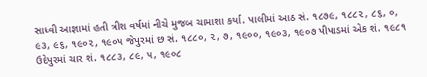સાધ્વી આજ્ઞામાં હતી ત્રીશ વર્ષમાં નીચે મુજબ ચામાશા કર્યા. પાલીમાં આઠ સં. ૧૮૭૯, ૧૮૮૨, ૮૬, ૦, ૯૩, ૯૬, ૧૯૦૨, ૧૯૦૫ જેપુરમાં છ સં. ૧૮૮૦, ૨, ૭, ૧૯૦૦, ૧૯૦૩, ૧૯૦૭ પીપાડમાં એક શં. ૧૯૮૧ ઉદેપુરમાં ચાર શં. ૧૮૮૩, ૮૯, ૫, ૧૯૦૮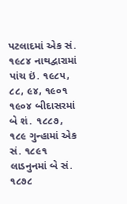પટલાદમાં એક સં. ૧૯૮૪ નાથદ્વારામાં પાંચ ઇં. ૧૯૮૫, ૮૮, ૯૪, ૧૯૦૧ ૧૯૦૪ બીદાસરમાં બે શં. ૧૮૮૭, ૧૮૯ ગુન્હામાં એક સં. ૧૮૯૧ લાડનુનમાં બે સં. ૧૮૭૮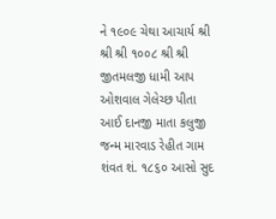ને ૧૯૦૯ ચેથા આચાર્ય શ્રી શ્રી શ્રી ૧૦૦૮ શ્રી શ્રી જીતમલજી ધામી આપ ઓશવાલ ગેલેચ્છ પીતા આઈ દાનજી માતા કલુજી જન્મ મારવાડ રેહીત ગામ શંવત શં. ૧૮૬૦ આસો સુદ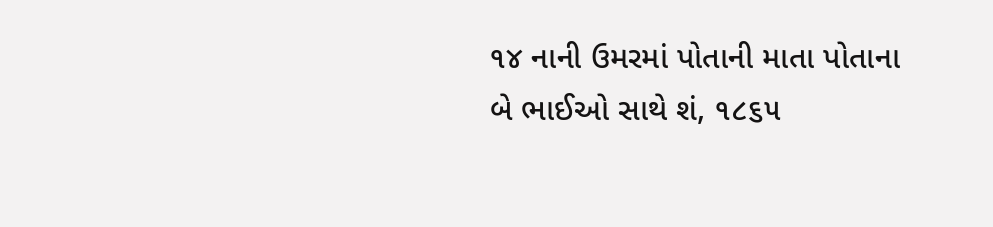૧૪ નાની ઉમરમાં પોતાની માતા પોતાના બે ભાઈઓ સાથે શં, ૧૮૬૫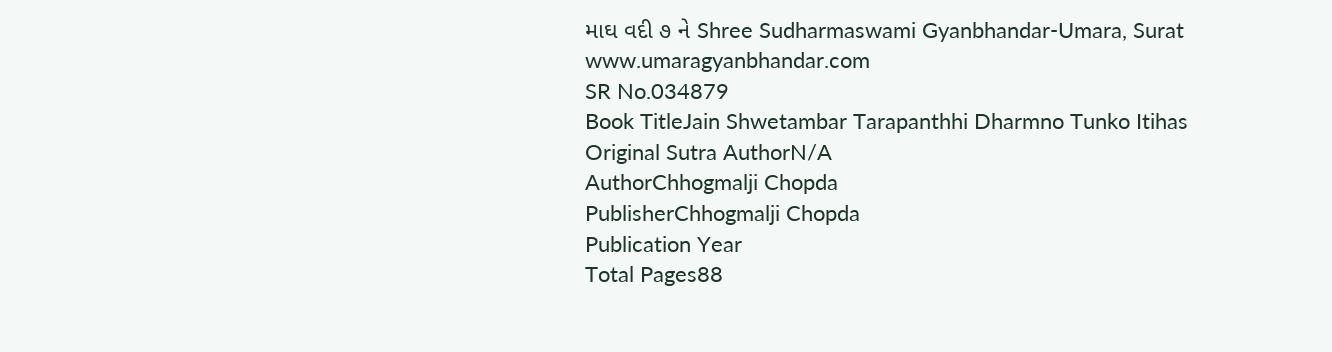માઘ વદી ૭ ને Shree Sudharmaswami Gyanbhandar-Umara, Surat www.umaragyanbhandar.com
SR No.034879
Book TitleJain Shwetambar Tarapanthhi Dharmno Tunko Itihas
Original Sutra AuthorN/A
AuthorChhogmalji Chopda
PublisherChhogmalji Chopda
Publication Year
Total Pages88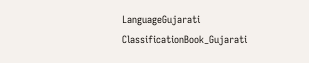LanguageGujarati
ClassificationBook_Gujarati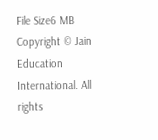File Size6 MB
Copyright © Jain Education International. All rights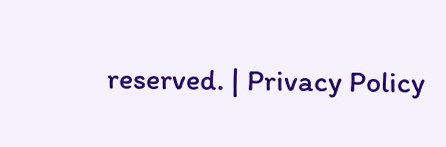reserved. | Privacy Policy